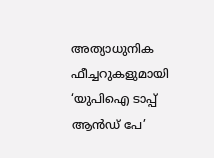അത്യാധുനിക ഫീച്ചറുകളുമായി ‘യുപിഐ ടാപ്പ് ആൻഡ് പേ’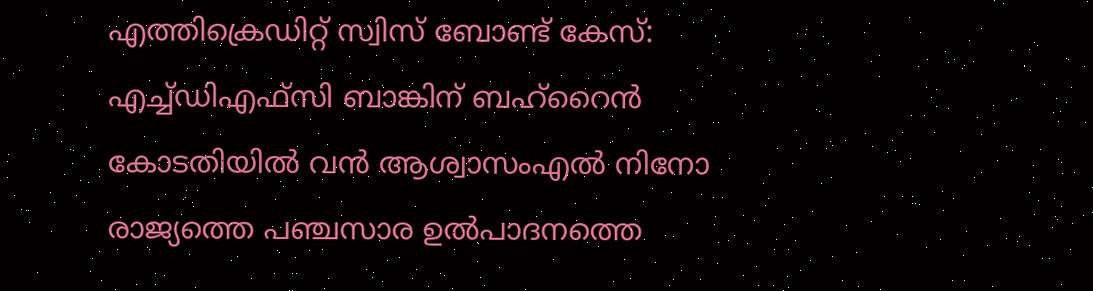എത്തിക്രെഡിറ്റ് സ്വിസ് ബോണ്ട് കേസ്: എച്ച്ഡിഎഫ്സി ബാങ്കിന് ബഹ്‌റൈൻ കോടതിയിൽ വൻ ആശ്വാസംഎൽ നിനോ രാജ്യത്തെ പഞ്ചസാര ഉൽപാദനത്തെ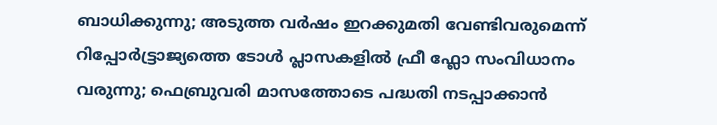ബാധിക്കുന്നു; അടുത്ത വർഷം ഇറക്കുമതി വേണ്ടിവരുമെന്ന് റിപ്പോർട്ട്രാജ്യത്തെ ടോൾ പ്ലാസകളിൽ ഫ്രീ ഫ്ലോ സംവിധാനം വരുന്നു; ഫെബ്രുവരി മാസത്തോടെ പദ്ധതി നടപ്പാക്കാൻ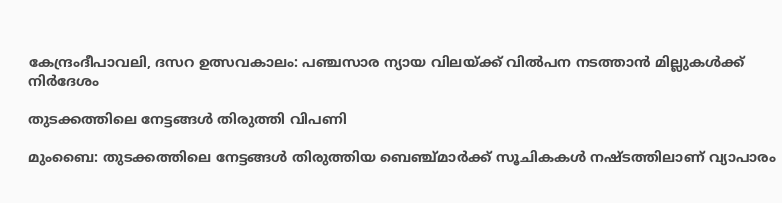കേന്ദ്രംദീപാവലി, ദസറ ഉത്സവകാലം: പഞ്ചസാര ന്യായ വിലയ്ക്ക് വിൽപന നടത്താൻ മില്ലുകൾക്ക് നിർദേശം

തുടക്കത്തിലെ നേട്ടങ്ങള്‍ തിരുത്തി വിപണി

മുംബൈ: തുടക്കത്തിലെ നേട്ടങ്ങള്‍ തിരുത്തിയ ബെഞ്ച്മാര്‍ക്ക് സൂചികകള്‍ നഷ്ടത്തിലാണ് വ്യാപാരം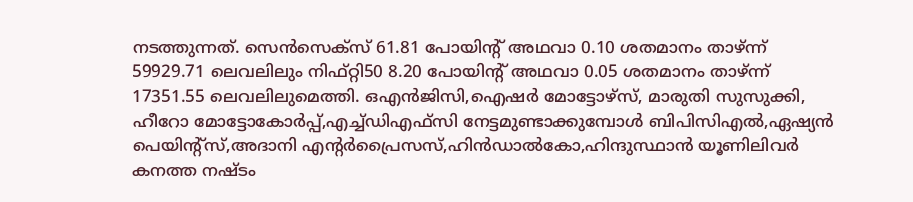നടത്തുന്നത്. സെന്‍സെക്‌സ് 61.81 പോയിന്റ് അഥവാ 0.10 ശതമാനം താഴ്ന്ന് 59929.71 ലെവലിലും നിഫ്റ്റി50 8.20 പോയിന്റ് അഥവാ 0.05 ശതമാനം താഴ്ന്ന് 17351.55 ലെവലിലുമെത്തി. ഒഎന്‍ജിസി,ഐഷര്‍ മോട്ടോഴ്‌സ്, മാരുതി സുസുക്കി, ഹീറോ മോട്ടോകോര്‍പ്പ്,എച്ച്ഡിഎഫ്‌സി നേട്ടമുണ്ടാക്കുമ്പോള്‍ ബിപിസിഎല്‍,ഏഷ്യന്‍ പെയിന്റ്‌സ്,അദാനി എന്റര്‍പ്രൈസസ്,ഹിന്‍ഡാല്‍കോ,ഹിന്ദുസ്ഥാന്‍ യൂണിലിവര്‍ കനത്ത നഷ്ടം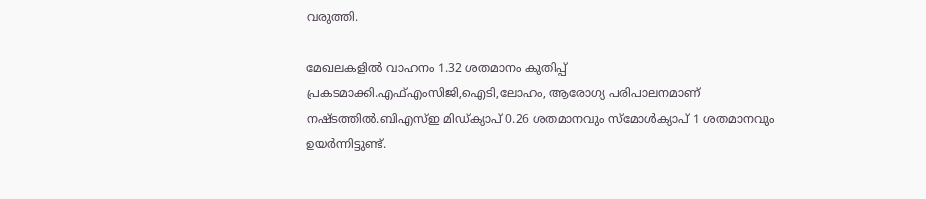വരുത്തി.

മേഖലകളില്‍ വാഹനം 1.32 ശതമാനം കുതിപ്പ് പ്രകടമാക്കി.എഫ്എംസിജി,ഐടി,ലോഹം, ആരോഗ്യ പരിപാലനമാണ് നഷ്ടത്തില്‍.ബിഎസ്ഇ മിഡ്ക്യാപ് 0.26 ശതമാനവും സ്‌മോള്‍ക്യാപ് 1 ശതമാനവും ഉയര്‍ന്നിട്ടുണ്ട്.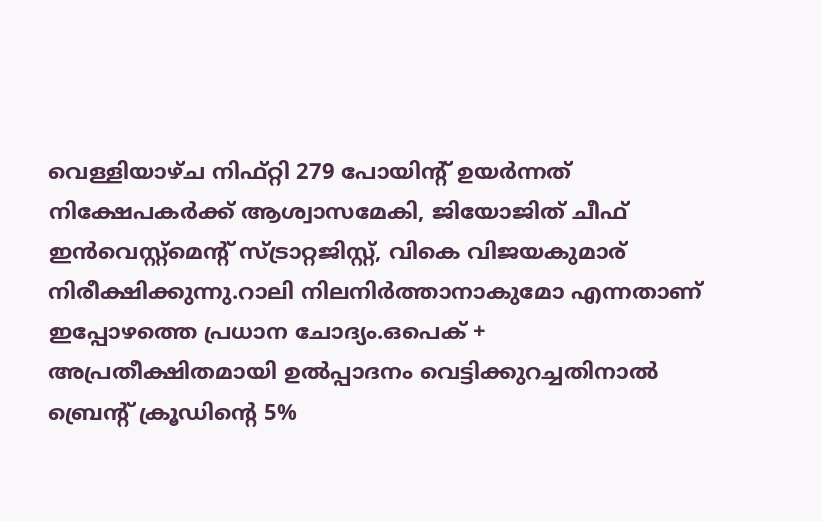വെള്ളിയാഴ്ച നിഫ്റ്റി 279 പോയിന്റ് ഉയര്‍ന്നത് നിക്ഷേപകര്‍ക്ക് ആശ്വാസമേകി, ജിയോജിത് ചീഫ് ഇന്‍വെസ്റ്റ്‌മെന്റ് സ്ട്രാറ്റജിസ്റ്റ്, വികെ വിജയകുമാര് നിരീക്ഷിക്കുന്നു.റാലി നിലനിര്‍ത്താനാകുമോ എന്നതാണ് ഇപ്പോഴത്തെ പ്രധാന ചോദ്യം.ഒപെക് + അപ്രതീക്ഷിതമായി ഉല്‍പ്പാദനം വെട്ടിക്കുറച്ചതിനാല്‍ ബ്രെന്റ് ക്രൂഡിന്റെ 5%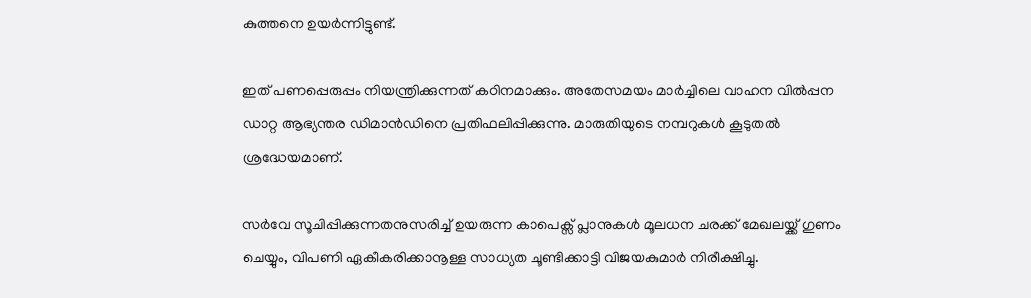കുത്തനെ ഉയര്‍ന്നിട്ടുണ്ട്.

ഇത് പണപ്പെരുപ്പം നിയന്ത്രിക്കുന്നത് കഠിനമാക്കും. അതേസമയം മാര്‍ച്ചിലെ വാഹന വില്‍പ്പന ഡാറ്റ ആഭ്യന്തര ഡിമാന്‍ഡിനെ പ്രതിഫലിപ്പിക്കുന്നു. മാരുതിയുടെ നമ്പറുകള്‍ കൂടുതല്‍ ശ്രദ്ധേയമാണ്.

സര്‍വേ സൂചിപ്പിക്കുന്നതനുസരിച്ച് ഉയരുന്ന കാപെക്സ് പ്ലാനുകള്‍ മൂലധന ചരക്ക് മേഖലയ്ക്ക് ഗുണം ചെയ്യും, വിപണി ഏകീകരിക്കാനൂള്ള സാധ്യത ചൂണ്ടിക്കാട്ടി വിജയകുമാര്‍ നിരീക്ഷിച്ചു.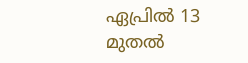ഏപ്രില്‍ 13 മുതല്‍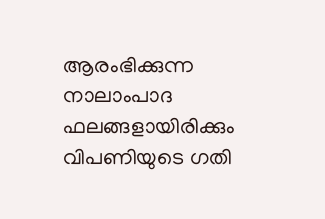ആരംഭിക്കുന്ന നാലാംപാദ ഫലങ്ങളായിരിക്കും വിപണിയുടെ ഗതി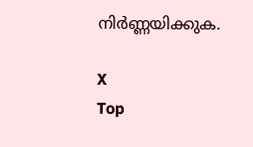നിര്‍ണ്ണയിക്കുക.

X
Top